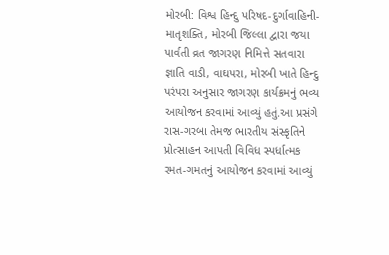મોરબી: વિશ્વ હિન્દુ પરિષદ-દુર્ગાવાહિની-માતૃશક્તિ, મોરબી જિલ્લા દ્વારા જયા પાર્વતી વ્રત જાગરણ નિમિત્તે સતવારા જ્ઞાતિ વાડી, વાઘપરા, મોરબી ખાતે હિન્દુ પરંપરા અનુસાર જાગરણ કાર્યક્રમનું ભવ્ય આયોજન કરવામાં આવ્યું હતું.આ પ્રસંગે રાસ-ગરબા તેમજ ભારતીય સંસ્કૃતિને પ્રોત્સાહન આપતી વિવિધ સ્પર્ધાત્મક રમત-ગમતનું આયોજન કરવામાં આવ્યું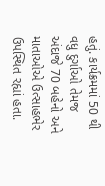હતું. કાર્યક્રમમાં 50 થી વધુ દુર્ગાઓ તેમજ અંદાજે 70 બહેનો અને માતાઓએ ઉત્સાહભેર ઉપસ્થિત રહ્યાં હતા.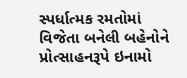સ્પર્ધાત્મક રમતોમાં વિજેતા બનેલી બહેનોને પ્રોત્સાહનરૂપે ઇનામો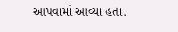આપવામાં આવ્યા હતા.